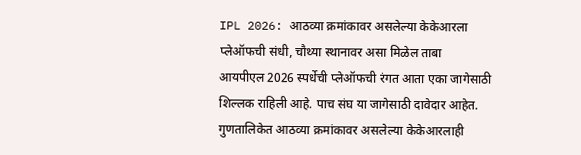IPL 2026: आठव्या क्रमांकावर असलेल्या केकेआरला प्लेऑफची संधी, चौथ्या स्थानावर असा मिळेल ताबा
आयपीएल 2026 स्पर्धेची प्लेऑफची रंगत आता एका जागेसाठी शिल्लक राहिली आहे. पाच संघ या जागेसाठी दावेदार आहेत. गुणतालिकेत आठव्या क्रमांकावर असलेल्या केकेआरलाही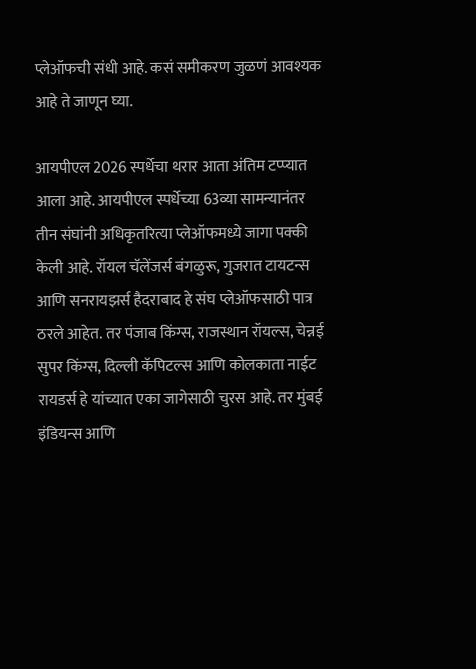प्लेऑफची संधी आहे. कसं समीकरण जुळणं आवश्यक आहे ते जाणून घ्या.

आयपीएल 2026 स्पर्धेचा थरार आता अंतिम टप्प्यात आला आहे. आयपीएल स्पर्धेच्या 63व्या सामन्यानंतर तीन संघांनी अधिकृतरित्या प्लेऑफमध्ये जागा पक्की केली आहे. रॉयल चॅलेंजर्स बंगळुरू, गुजरात टायटन्स आणि सनरायझर्स हैदराबाद हे संघ प्लेऑफसाठी पात्र ठरले आहेत. तर पंजाब किंग्स, राजस्थान रॉयल्स, चेन्नई सुपर किंग्स, दिल्ली कॅपिटल्स आणि कोलकाता नाईट रायडर्स हे यांच्यात एका जागेसाठी चुरस आहे. तर मुंबई इंडियन्स आणि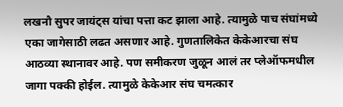लखनौ सुपर जायंट्स यांचा पत्ता कट झाला आहे. त्यामुळे पाच संघांमध्ये एका जागेसाठी लढत असणार आहे. गुणतालिकेत केकेआरचा संघ आठव्या स्थानावर आहे. पण समीकरण जुळून आलं तर प्लेऑफमधील जागा पक्की होईल. त्यामुळे केकेआर संघ चमत्कार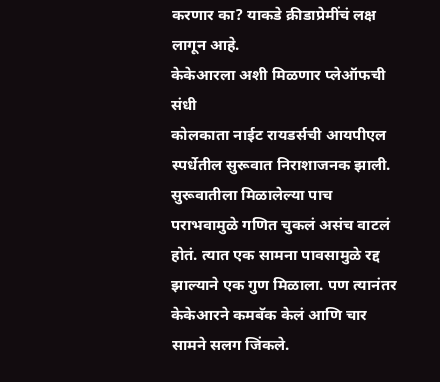करणार का? याकडे क्रीडाप्रेमींचं लक्ष लागून आहे.
केकेआरला अशी मिळणार प्लेऑफची संधी
कोलकाता नाईट रायडर्सची आयपीएल स्पर्धेतील सुरूवात निराशाजनक झाली. सुरूवातीला मिळालेल्या पाच पराभवामुळे गणित चुकलं असंच वाटलं होतं. त्यात एक सामना पावसामुळे रद्द झाल्याने एक गुण मिळाला. पण त्यानंतर केकेआरने कमबॅक केलं आणि चार सामने सलग जिंकले.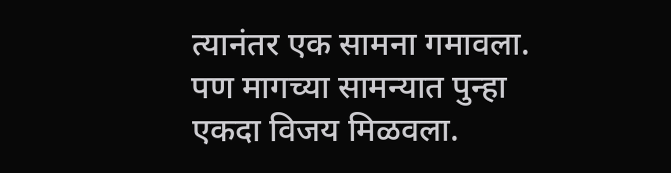त्यानंतर एक सामना गमावला. पण मागच्या सामन्यात पुन्हा एकदा विजय मिळवला.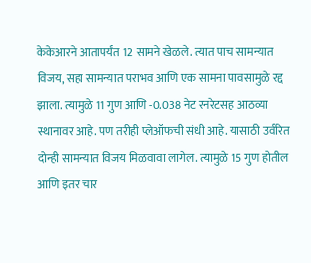केकेआरने आतापर्यंत 12 सामने खेळले. त्यात पाच सामन्यात विजय, सहा सामन्यात पराभव आणि एक सामना पावसामुळे रद्द झाला. त्यामुळे 11 गुण आणि -0.038 नेट रनरेटसह आठव्या स्थानावर आहे. पण तरीही प्लेऑफची संधी आहे. यासाठी उर्वरित दोन्ही सामन्यात विजय मिळवावा लागेल. त्यामुळे 15 गुण होतील आणि इतर चार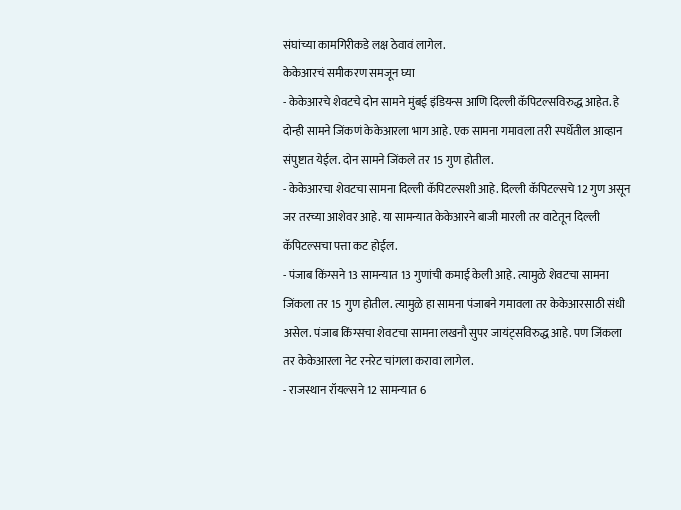संघांच्या कामगिरीकडे लक्ष ठेवावं लागेल.
केकेआरचं समीकरण समजून घ्या
- केकेआरचे शेवटचे दोन सामने मुंबई इंडियन्स आणि दिल्ली कॅपिटल्सविरुद्ध आहेत. हे दोन्ही सामने जिंकणं केकेआरला भाग आहे. एक सामना गमावला तरी स्पर्धेतील आव्हान संपुष्टात येईल. दोन सामने जिंकले तर 15 गुण होतील.
- केकेआरचा शेवटचा सामना दिल्ली कॅपिटल्सशी आहे. दिल्ली कॅपिटल्सचे 12 गुण असून जर तरच्या आशेवर आहे. या सामन्यात केकेआरने बाजी मारली तर वाटेतून दिल्ली कॅपिटल्सचा पत्ता कट होईल.
- पंजाब किंग्सने 13 सामन्यात 13 गुणांची कमाई केली आहे. त्यामुळे शेवटचा सामना जिंकला तर 15 गुण होतील. त्यामुळे हा सामना पंजाबने गमावला तर केकेआरसाठी संधी असेल. पंजाब किंग्सचा शेवटचा सामना लखनौ सुपर जायंट्सविरुद्ध आहे. पण जिंकला तर केकेआरला नेट रनरेट चांगला करावा लागेल.
- राजस्थान रॉयल्सने 12 सामन्यात 6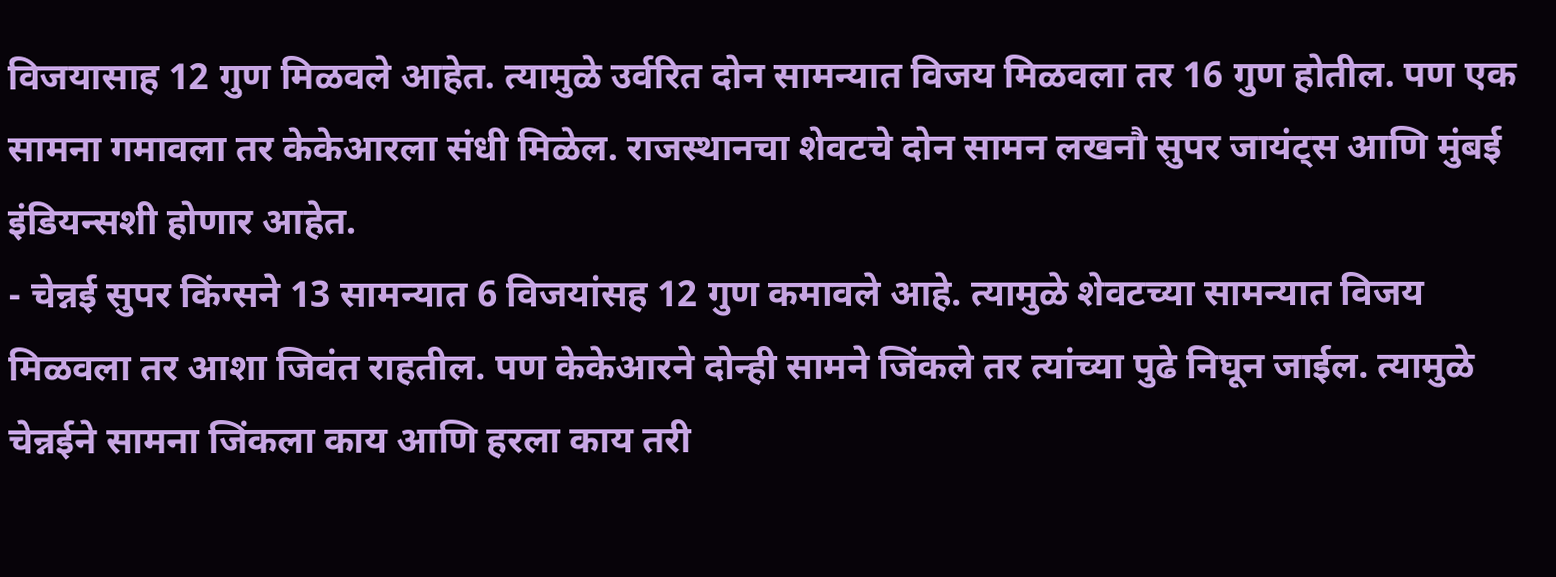विजयासाह 12 गुण मिळवले आहेत. त्यामुळे उर्वरित दोन सामन्यात विजय मिळवला तर 16 गुण होतील. पण एक सामना गमावला तर केकेआरला संधी मिळेल. राजस्थानचा शेवटचे दोन सामन लखनौ सुपर जायंट्स आणि मुंबई इंडियन्सशी होणार आहेत.
- चेन्नई सुपर किंग्सने 13 सामन्यात 6 विजयांसह 12 गुण कमावले आहे. त्यामुळे शेवटच्या सामन्यात विजय मिळवला तर आशा जिवंत राहतील. पण केकेआरने दोन्ही सामने जिंकले तर त्यांच्या पुढे निघून जाईल. त्यामुळे चेन्नईने सामना जिंकला काय आणि हरला काय तरी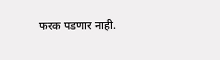फरक पडणार नाही.